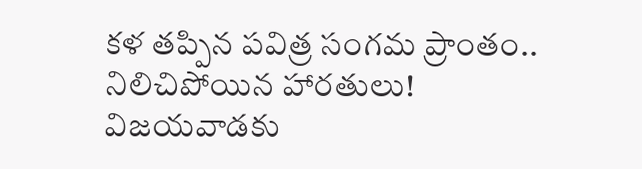కళ తప్పిన పవిత్ర సంగమ ప్రాంతం.. నిలిచిపోయిన హారతులు!
విజయవాడకు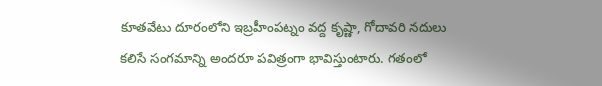కూతవేటు దూరంలోని ఇబ్రహీంపట్నం వద్ద కృష్ణా, గోదావరి నదులు కలిసే సంగమాన్ని అందరూ పవిత్రంగా భావిస్తుంటారు. గతంలో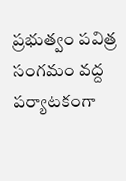ప్రభుత్వం పవిత్ర సంగమం వద్ద పర్యాటకంగా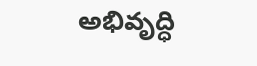అభివృద్ధి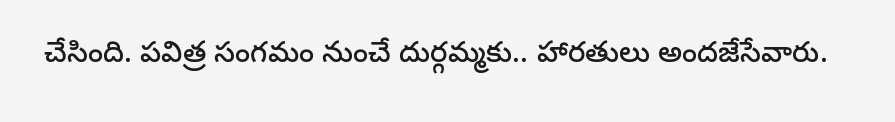చేసింది. పవిత్ర సంగమం నుంచే దుర్గమ్మకు.. హారతులు అందజేసేవారు.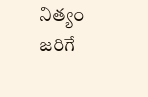నిత్యం జరిగే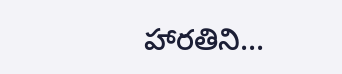హారతిని...